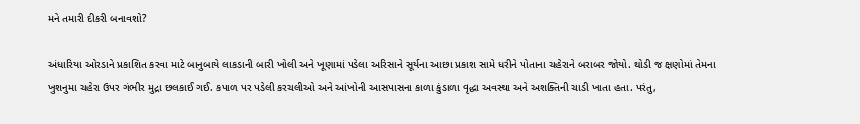મને તમારી દીકરી બનાવશો?

અંધારિયા ઓરડાને પ્રકાશિત કરવા માટે બાનુબાયે લાકડાની બારી ખોલી અને ખૂણામાં પડેલા અરિસાને સૂર્યના આછા પ્રકાશ સામે ધરીને પોતાના ચહેરાને બરાબર જોયો. થોડી જ ક્ષણોમાં તેમના ખુશનુમા ચહેરા ઉપર ગંભીર મુદ્રા છલકાઈ ગઈ. કપાળ પર પડેલી કરચલીઓ અને આંખોની આસપાસના કાળા કુંડાળા વૃદ્ધા અવસ્થા અને અશક્તિની ચાડી ખાતા હતા. પરંતુ,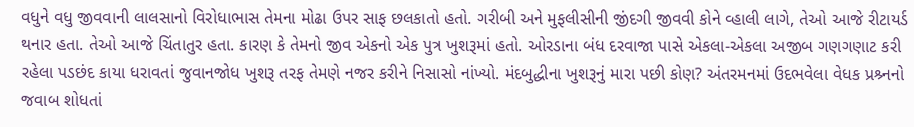વધુને વધુ જીવવાની લાલસાનો વિરોધાભાસ તેમના મોઢા ઉપર સાફ છલકાતો હતો. ગરીબી અને મુફલીસીની જીંદગી જીવવી કોને વ્હાલી લાગે, તેઓ આજે રીટાયર્ડ થનાર હતા. તેઓ આજે ચિંતાતુર હતા. કારણ કે તેમનો જીવ એકનો એક પુત્ર ખુશરૂમાં હતો. ઓરડાના બંધ દરવાજા પાસે એકલા-એકલા અજીબ ગણગણાટ કરી રહેલા પડછંદ કાયા ધરાવતાં જુવાનજોધ ખુશરૂ તરફ તેમણે નજર કરીને નિસાસો નાંખ્યો. મંદબુદ્ધીના ખુશરૂનું મારા પછી કોણ? અંતરમનમાં ઉદભવેલા વેધક પ્રશ્ર્નનો જવાબ શોધતાં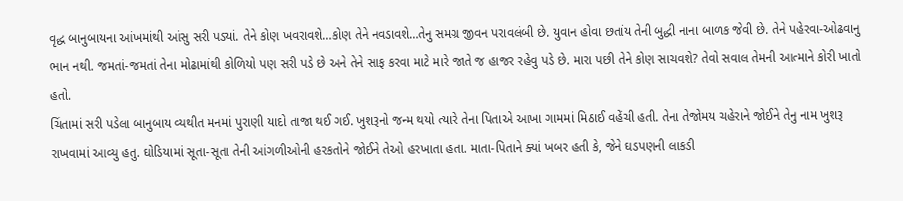વૃદ્ધ બાનુબાયના આંખમાંથી આંસુ સરી પડ્યાં. તેને કોણ ખવરાવશે…કોણ તેને નવડાવશે…તેનુ સમગ્ર જીવન પરાવલંબી છે. યુવાન હોવા છતાંય તેની બુદ્ધી નાના બાળક જેવી છે. તેને પહેરવા-ઓઢવાનુ ભાન નથી. જમતાં-જમતાં તેના મોઢામાંથી કોળિયો પણ સરી પડે છે અને તેને સાફ કરવા માટે મારે જાતે જ હાજર રહેવુ પડે છે. મારા પછી તેને કોણ સાચવશે? તેવો સવાલ તેમની આત્માને કોરી ખાતો હતો.
ચિંતામાં સરી પડેલા બાનુબાય વ્યથીત મનમાં પુરાણી યાદો તાજા થઈ ગઈ. ખુશરૂનો જન્મ થયો ત્યારે તેના પિતાએ આખા ગામમાં મિઠાઈ વહેંચી હતી. તેના તેજોમય ચહેરાને જોઈને તેનુ નામ ખુશરૂ રાખવામાં આવ્યુ હતુ. ઘોડિયામાં સૂતા-સૂતા તેની આંગળીઓની હરકતોને જોઈને તેઓ હરખાતા હતા. માતા-પિતાને ક્યાં ખબર હતી કે, જેને ઘડપણની લાકડી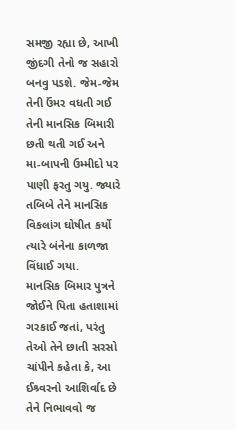સમજી રહ્યા છે, આખી જીંદગી તેનો જ સહારો બનવુ પડશે. જેમ-જેમ તેની ઉંમર વધતી ગઈ તેની માનસિક બિમારી છતી થતી ગઈ અને મા-બાપની ઉમ્મીદો પર પાણી ફરતુ ગયુ. જ્યારે તબિબે તેને માનસિક વિકલાંગ ઘોષીત કર્યો ત્યારે બંનેના કાળજા વિંધાઈ ગયા.
માનસિક બિમાર પુત્રને જોઈને પિતા હતાશામાં ગરકાઈ જતાં, પરંતુ તેઓ તેને છાતી સરસો ચાંપીને કહેતા કે, આ ઈશ્ર્વરનો આશિર્વાદ છે તેને નિભાવવો જ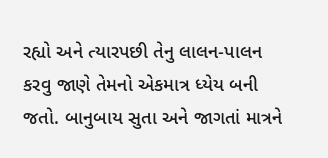રહ્યો અને ત્યારપછી તેનુ લાલન-પાલન કરવુ જાણે તેમનો એકમાત્ર ધ્યેય બની જતો. બાનુબાય સુતા અને જાગતાં માત્રને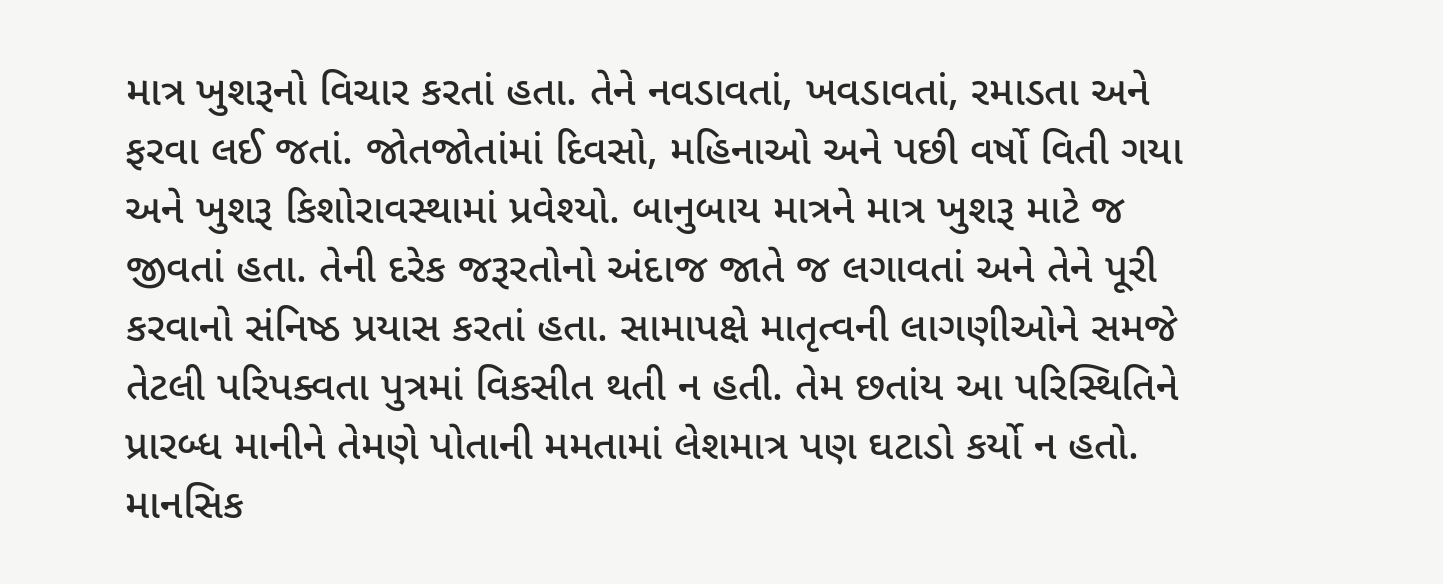માત્ર ખુશરૂનો વિચાર કરતાં હતા. તેને નવડાવતાં, ખવડાવતાં, રમાડતા અને ફરવા લઈ જતાં. જોતજોતાંમાં દિવસો, મહિનાઓ અને પછી વર્ષો વિતી ગયા અને ખુશરૂ કિશોરાવસ્થામાં પ્રવેશ્યો. બાનુબાય માત્રને માત્ર ખુશરૂ માટે જ જીવતાં હતા. તેની દરેક જરૂરતોનો અંદાજ જાતે જ લગાવતાં અને તેને પૂરી કરવાનો સંનિષ્ઠ પ્રયાસ કરતાં હતા. સામાપક્ષે માતૃત્વની લાગણીઓને સમજે તેટલી પરિપક્વતા પુત્રમાં વિકસીત થતી ન હતી. તેમ છતાંય આ પરિસ્થિતિને પ્રારબ્ધ માનીને તેમણે પોતાની મમતામાં લેશમાત્ર પણ ઘટાડો કર્યો ન હતો. માનસિક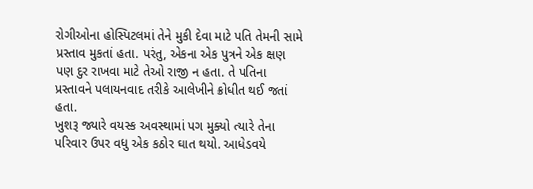રોગીઓના હોસ્પિટલમાં તેને મુકી દેવા માટે પતિ તેમની સામે પ્રસ્તાવ મુકતાં હતા. પરંતુ, એકના એક પુત્રને એક ક્ષણ પણ દુર રાખવા માટે તેઓ રાજી ન હતા. તે પતિના પ્રસ્તાવને પલાયનવાદ તરીકે આલેખીને ક્રોધીત થઈ જતાં હતા.
ખુશરૂ જ્યારે વયસ્ક અવસ્થામાં પગ મુક્યો ત્યારે તેના પરિવાર ઉપર વધુ એક કઠોર ઘાત થયો. આધેડવયે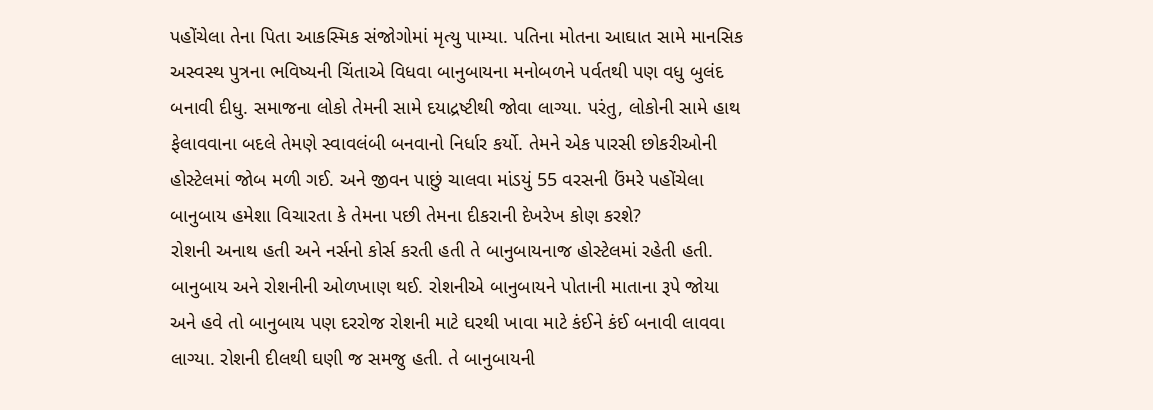પહોંચેલા તેના પિતા આકસ્મિક સંજોગોમાં મૃત્યુ પામ્યા. પતિના મોતના આઘાત સામે માનસિક અસ્વસ્થ પુત્રના ભવિષ્યની ચિંતાએ વિધવા બાનુબાયના મનોબળને પર્વતથી પણ વધુ બુલંદ બનાવી દીધુ. સમાજના લોકો તેમની સામે દયાદ્રષ્ટીથી જોવા લાગ્યા. પરંતુ, લોકોની સામે હાથ ફેલાવવાના બદલે તેમણે સ્વાવલંબી બનવાનો નિર્ધાર કર્યો. તેમને એક પારસી છોકરીઓની હોસ્ટેલમાં જોબ મળી ગઈ. અને જીવન પાછું ચાલવા માંડયું 55 વરસની ઉંમરે પહોંચેલા બાનુબાય હમેશા વિચારતા કે તેમના પછી તેમના દીકરાની દેખરેખ કોણ કરશે?
રોશની અનાથ હતી અને નર્સનો કોર્સ કરતી હતી તે બાનુબાયનાજ હોસ્ટેલમાં રહેતી હતી. બાનુબાય અને રોશનીની ઓળખાણ થઈ. રોશનીએ બાનુબાયને પોતાની માતાના રૂપે જોયા અને હવે તો બાનુબાય પણ દરરોજ રોશની માટે ઘરથી ખાવા માટે કંઈને કંઈ બનાવી લાવવા લાગ્યા. રોશની દીલથી ઘણી જ સમજુ હતી. તે બાનુબાયની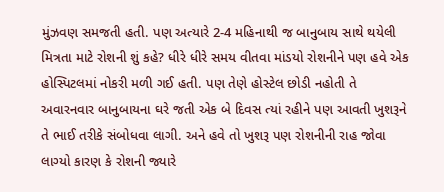મુંઝવણ સમજતી હતી. પણ અત્યારે 2-4 મહિનાથી જ બાનુબાય સાથે થયેલી મિત્રતા માટે રોશની શું કહે? ધીરે ધીરે સમય વીતવા માંડયો રોશનીને પણ હવે એક હોસ્પિટલમાં નોકરી મળી ગઈ હતી. પણ તેણે હોસ્ટેલ છોડી નહોતી તે અવારનવાર બાનુબાયના ઘરે જતી એક બે દિવસ ત્યાં રહીને પણ આવતી ખુશરૂને તે ભાઈ તરીકે સંબોધવા લાગી. અને હવે તો ખુશરૂ પણ રોશનીની રાહ જોવા લાગ્યો કારણ કે રોશની જ્યારે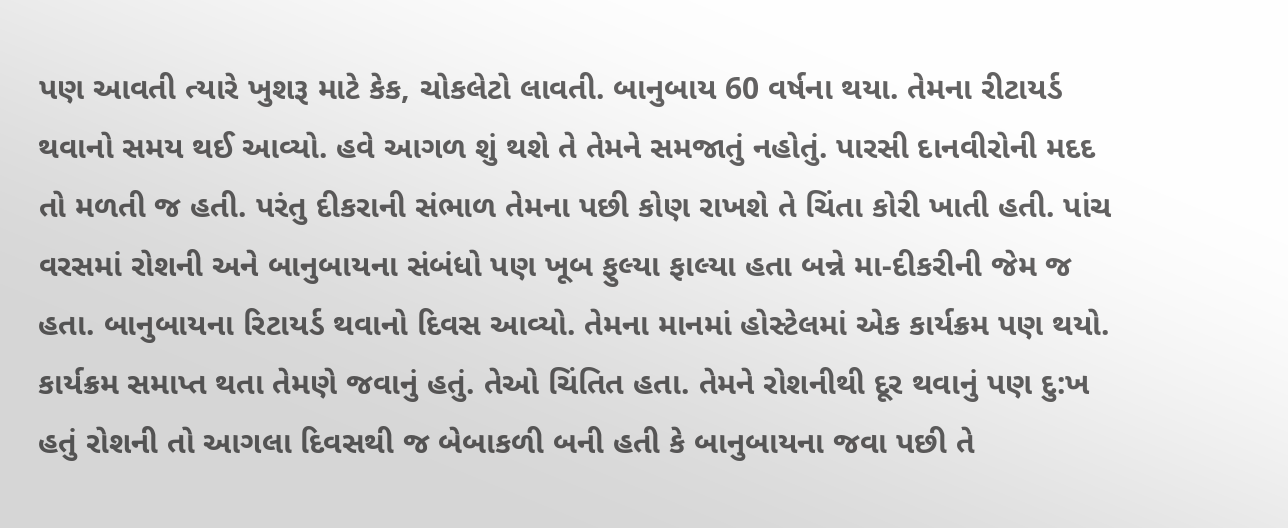પણ આવતી ત્યારે ખુશરૂ માટે કેક, ચોકલેટો લાવતી. બાનુબાય 60 વર્ષના થયા. તેમના રીટાયર્ડ થવાનો સમય થઈ આવ્યો. હવે આગળ શું થશે તે તેમને સમજાતું નહોતું. પારસી દાનવીરોની મદદ તો મળતી જ હતી. પરંતુ દીકરાની સંભાળ તેમના પછી કોણ રાખશે તે ચિંતા કોરી ખાતી હતી. પાંચ વરસમાં રોશની અને બાનુબાયના સંબંધો પણ ખૂબ ફુલ્યા ફાલ્યા હતા બન્ને મા-દીકરીની જેમ જ હતા. બાનુબાયના રિટાયર્ડ થવાનો દિવસ આવ્યો. તેમના માનમાં હોસ્ટેલમાં એક કાર્યક્રમ પણ થયો. કાર્યક્રમ સમાપ્ત થતા તેમણે જવાનું હતું. તેઓ ચિંતિત હતા. તેમને રોશનીથી દૂર થવાનું પણ દુ:ખ હતું રોશની તો આગલા દિવસથી જ બેબાકળી બની હતી કે બાનુબાયના જવા પછી તે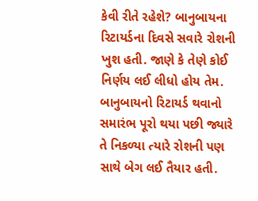કેવી રીતે રહેશે? બાનુબાયના રિટાયર્ડના દિવસે સવારે રોશની ખુશ હતી. જાણે કે તેણે કોઈ નિર્ણય લઈ લીધો હોય તેમ. બાનુબાયનો રિટાયર્ડ થવાનો સમારંભ પૂરો થયા પછી જ્યારે તે નિકળ્યા ત્યારે રોશની પણ સાથે બેગ લઈ તૈયાર હતી.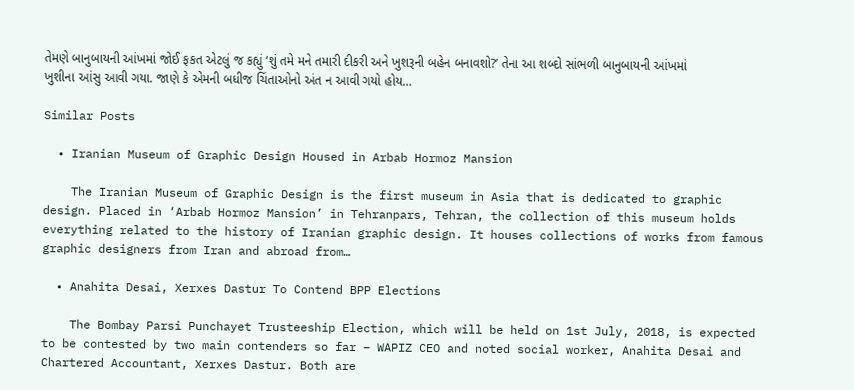તેમણે બાનુબાયની આંખમાં જોઈ ફકત એટલું જ કહ્યું ‘શું તમે મને તમારી દીકરી અને ખુશરૂની બહેન બનાવશો?’ તેના આ શબ્દો સાંભળી બાનુબાયની આંખમાં ખુશીના આંસુ આવી ગયા. જાણે કે એમની બધીજ ચિંતાઓનો અંત ન આવી ગયો હોય…

Similar Posts

  • Iranian Museum of Graphic Design Housed in Arbab Hormoz Mansion

    The Iranian Museum of Graphic Design is the first museum in Asia that is dedicated to graphic design. Placed in ‘Arbab Hormoz Mansion’ in Tehranpars, Tehran, the collection of this museum holds everything related to the history of Iranian graphic design. It houses collections of works from famous graphic designers from Iran and abroad from…

  • Anahita Desai, Xerxes Dastur To Contend BPP Elections

    The Bombay Parsi Punchayet Trusteeship Election, which will be held on 1st July, 2018, is expected to be contested by two main contenders so far – WAPIZ CEO and noted social worker, Anahita Desai and Chartered Accountant, Xerxes Dastur. Both are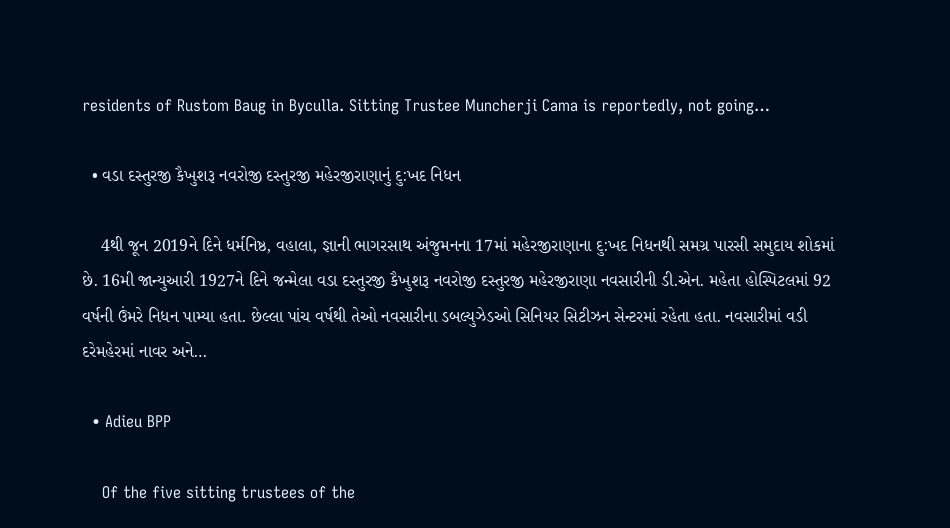residents of Rustom Baug in Byculla. Sitting Trustee Muncherji Cama is reportedly, not going…

  • વડા દસ્તુરજી કૈખુશરૂ નવરોજી દસ્તુરજી મહેરજીરાણાનું દુ:ખદ નિધન

    4થી જૂન 2019ને દિને ધર્મનિષ્ઠ, વહાલા, જ્ઞાની ભાગરસાથ અંજુમનના 17માં મહેરજીરાણાના દુ:ખદ નિધનથી સમગ્ર પારસી સમુદાય શોકમાં છે. 16મી જાન્યુઆરી 1927ને દિને જન્મેલા વડા દસ્તુરજી કૈખુશરૂ નવરોજી દસ્તુરજી મહેરજીરાણા નવસારીની ડી.એન. મહેતા હોસ્પિટલમાં 92 વર્ષની ઉંમરે નિધન પામ્યા હતા. છેલ્લા પાંચ વર્ષથી તેઓ નવસારીના ડબલ્યુઝેડઓ સિનિયર સિટીઝન સેન્ટરમાં રહેતા હતા. નવસારીમાં વડી દરેમહેરમાં નાવર અને…

  • Adieu BPP

    Of the five sitting trustees of the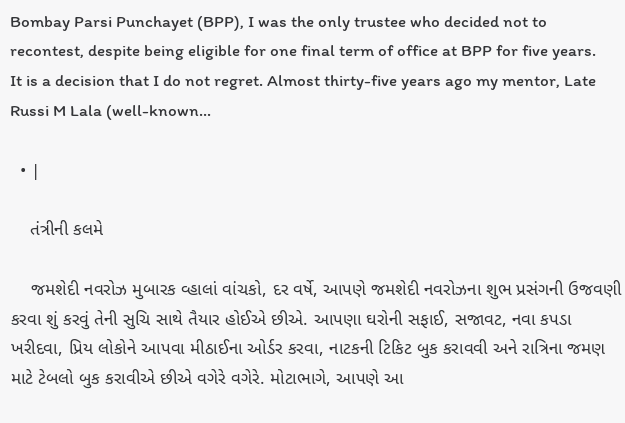Bombay Parsi Punchayet (BPP), I was the only trustee who decided not to recontest, despite being eligible for one final term of office at BPP for five years. It is a decision that I do not regret. Almost thirty-five years ago my mentor, Late Russi M Lala (well-known…

  • |

    તંત્રીની કલમે

    જમશેદી નવરોઝ મુબારક વ્હાલાં વાંચકો, દર વર્ષે, આપણે જમશેદી નવરોઝના શુભ પ્રસંગની ઉજવણી કરવા શું કરવું તેની સુચિ સાથે તૈયાર હોઈએ છીએ. આપણા ઘરોની સફાઈ, સજાવટ, નવા કપડા ખરીદવા, પ્રિય લોકોને આપવા મીઠાઈના ઓર્ડર કરવા, નાટકની ટિકિટ બુક કરાવવી અને રાત્રિના જમણ માટે ટેબલો બુક કરાવીએ છીએ વગેરે વગેરે. મોટાભાગે, આપણે આ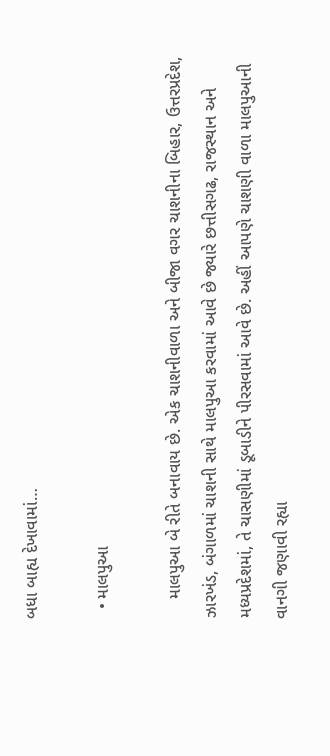બધા બાહ્ય દેખાવામાં…

  • માલપુઆ

    માલપુઆ બે રીતે બનાવાય છે. એક ચાશનીવાળા અને બીજા વગર ચાશનીના બિહાર, ઉત્તરપ્રદેશ, ઝારખંડ, બંગાળમાં ચાશની સાથે માલપુઆ કરવામાં આવે છે જ્યારે છત્તીસગઢ, રાજસ્થાન અને મધ્યપ્રદેશમાં, તે ચાસણીમાં ડૂબાડીને પીરસવામાં આવે છે. અહીં આપણે ચાશણી વાળા માલપુઆની વાનગી જણાવી રહ્યા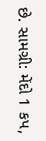છે. સામગ્રી: મેંદો 1 કપ,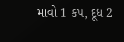માવો 1 કપ, દૂધ 2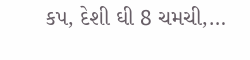કપ, દેશી ઘી 8 ચમચી,…